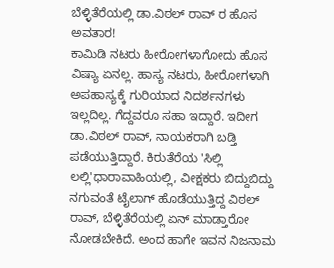ಬೆಳ್ಳಿತೆರೆಯಲ್ಲಿ ಡಾ.ವಿಠಲ್ ರಾವ್ ರ ಹೊಸ ಅವತಾರ!
ಕಾಮಿಡಿ ನಟರು ಹೀರೋಗಳಾಗೋದು ಹೊಸ ವಿಷ್ಯಾ ಏನಲ್ಲ. ಹಾಸ್ಯ ನಟರು, ಹೀರೋಗಳಾಗಿ ಅಪಹಾಸ್ಯಕ್ಕೆ ಗುರಿಯಾದ ನಿದರ್ಶನಗಳು ಇಲ್ಲದಿಲ್ಲ. ಗೆದ್ದವರೂ ಸಹಾ ಇದ್ದಾರೆ. ಇದೀಗ ಡಾ.ವಿಠಲ್ ರಾವ್, ನಾಯಕರಾಗಿ ಬಡ್ತಿ ಪಡೆಯುತ್ತಿದ್ದಾರೆ. ಕಿರುತೆರೆಯ 'ಸಿಲ್ಲಿ ಲಲ್ಲಿ'ಧಾರಾವಾಹಿಯಲ್ಲಿ, ವೀಕ್ಷಕರು ಬಿದ್ದುಬಿದ್ದು ನಗುವಂತೆ ಟೈಲಾಗ್ ಹೊಡೆಯುತ್ತಿದ್ದ ವಿಠಲ್ ರಾವ್, ಬೆಳ್ಳಿತೆರೆಯಲ್ಲಿ ಏನ್ ಮಾಡ್ತಾರೋ ನೋಡಬೇಕಿದೆ. ಅಂದ ಹಾಗೇ ಇವನ ನಿಜನಾಮ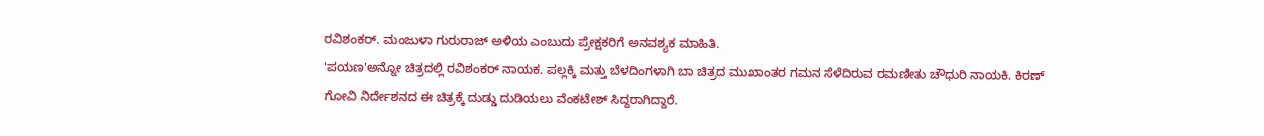ರವಿಶಂಕರ್. ಮಂಜುಳಾ ಗುರುರಾಜ್ ಅಳಿಯ ಎಂಬುದು ಪ್ರೇಕ್ಷಕರಿಗೆ ಅನವಶ್ಯಕ ಮಾಹಿತಿ.
'ಪಯಣ'ಅನ್ನೋ ಚಿತ್ರದಲ್ಲಿ ರವಿಶಂಕರ್ ನಾಯಕ. ಪಲ್ಲಕ್ಕಿ ಮತ್ತು ಬೆಳದಿಂಗಳಾಗಿ ಬಾ ಚಿತ್ರದ ಮುಖಾಂತರ ಗಮನ ಸೆಳೆದಿರುವ ರಮಣೀತು ಚೌಧುರಿ ನಾಯಕಿ. ಕಿರಣ್ ಗೋವಿ ನಿರ್ದೇಶನದ ಈ ಚಿತ್ರಕ್ಕೆ ದುಡ್ಡು ದುಡಿಯಲು ವೆಂಕಟೇಶ್ ಸಿದ್ದರಾಗಿದ್ದಾರೆ.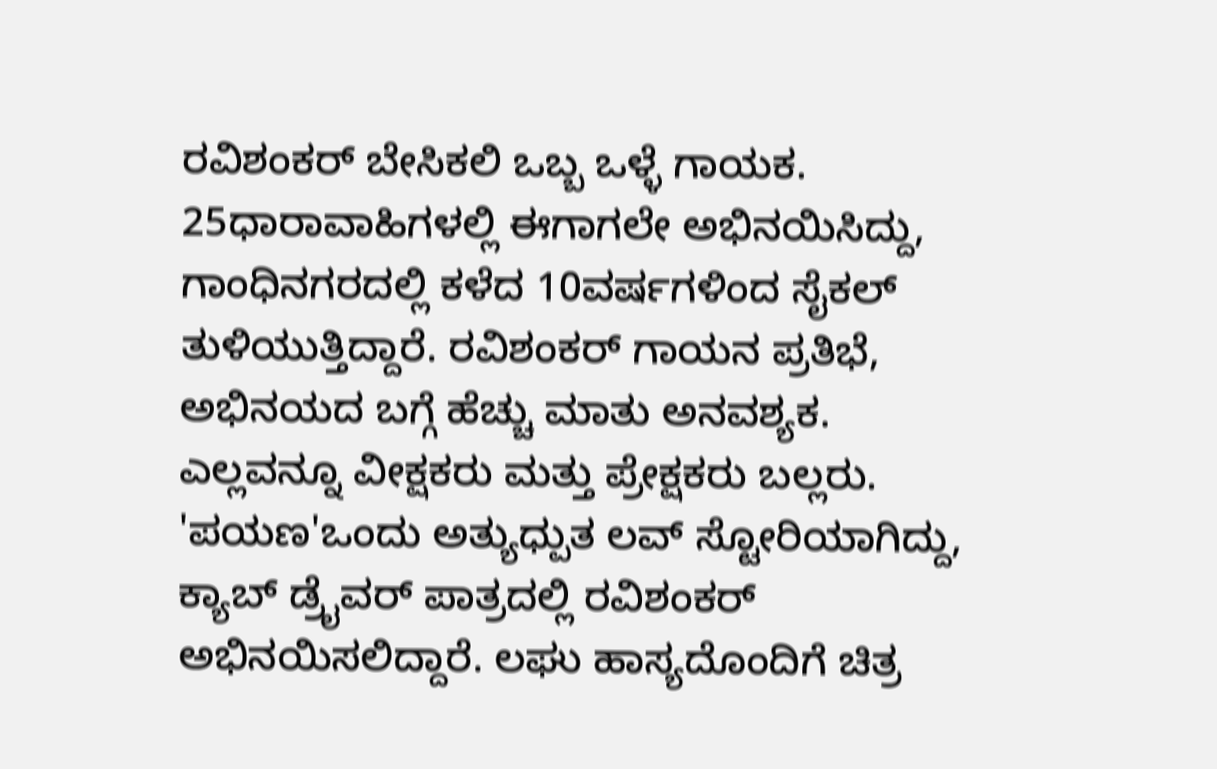ರವಿಶಂಕರ್ ಬೇಸಿಕಲಿ ಒಬ್ಬ ಒಳ್ಳೆ ಗಾಯಕ. 25ಧಾರಾವಾಹಿಗಳಲ್ಲಿ ಈಗಾಗಲೇ ಅಭಿನಯಿಸಿದ್ದು, ಗಾಂಧಿನಗರದಲ್ಲಿ ಕಳೆದ 10ವರ್ಷಗಳಿಂದ ಸೈಕಲ್ ತುಳಿಯುತ್ತಿದ್ದಾರೆ. ರವಿಶಂಕರ್ ಗಾಯನ ಪ್ರತಿಭೆ, ಅಭಿನಯದ ಬಗ್ಗೆ ಹೆಚ್ಚು ಮಾತು ಅನವಶ್ಯಕ. ಎಲ್ಲವನ್ನೂ ವೀಕ್ಷಕರು ಮತ್ತು ಪ್ರೇಕ್ಷಕರು ಬಲ್ಲರು. 'ಪಯಣ'ಒಂದು ಅತ್ಯುಧ್ಪುತ ಲವ್ ಸ್ಟೋರಿಯಾಗಿದ್ದು, ಕ್ಯಾಬ್ ಡ್ರೈವರ್ ಪಾತ್ರದಲ್ಲಿ ರವಿಶಂಕರ್ ಅಭಿನಯಿಸಲಿದ್ದಾರೆ. ಲಘು ಹಾಸ್ಯದೊಂದಿಗೆ ಚಿತ್ರ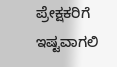ಪ್ರೇಕ್ಷಕರಿಗೆ ಇಷ್ಟವಾಗಲಿ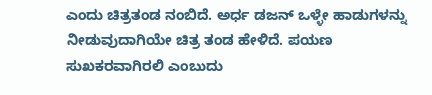ಎಂದು ಚಿತ್ರತಂಡ ನಂಬಿದೆ. ಅರ್ಧ ಡಜನ್ ಒಳ್ಳೇ ಹಾಡುಗಳನ್ನು ನೀಡುವುದಾಗಿಯೇ ಚಿತ್ರ ತಂಡ ಹೇಳಿದೆ. ಪಯಣ ಸುಖಕರವಾಗಿರಲಿ ಎಂಬುದು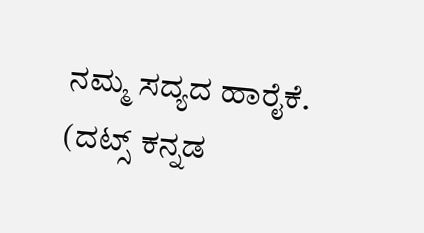ನಮ್ಮ ಸದ್ಯದ ಹಾರೈಕೆ.
(ದಟ್ಸ್ ಕನ್ನಡ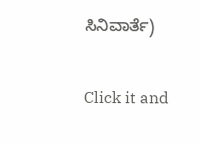ಸಿನಿವಾರ್ತೆ)


Click it and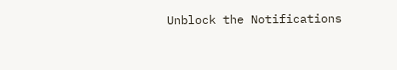Unblock the Notifications